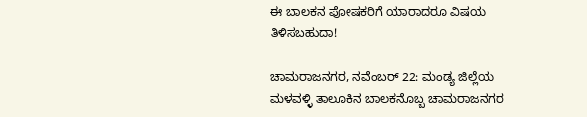ಈ ಬಾಲಕನ ಪೋಷಕರಿಗೆ ಯಾರಾದರೂ ವಿಷಯ ತಿಳಿಸಬಹುದಾ!

ಚಾಮರಾಜನಗರ, ನವೆಂಬರ್ 22: ಮಂಡ್ಯ ಜಿಲ್ಲೆಯ ಮಳವಳ್ಳಿ ತಾಲೂಕಿನ ಬಾಲಕನೊಬ್ಬ ಚಾಮರಾಜನಗರ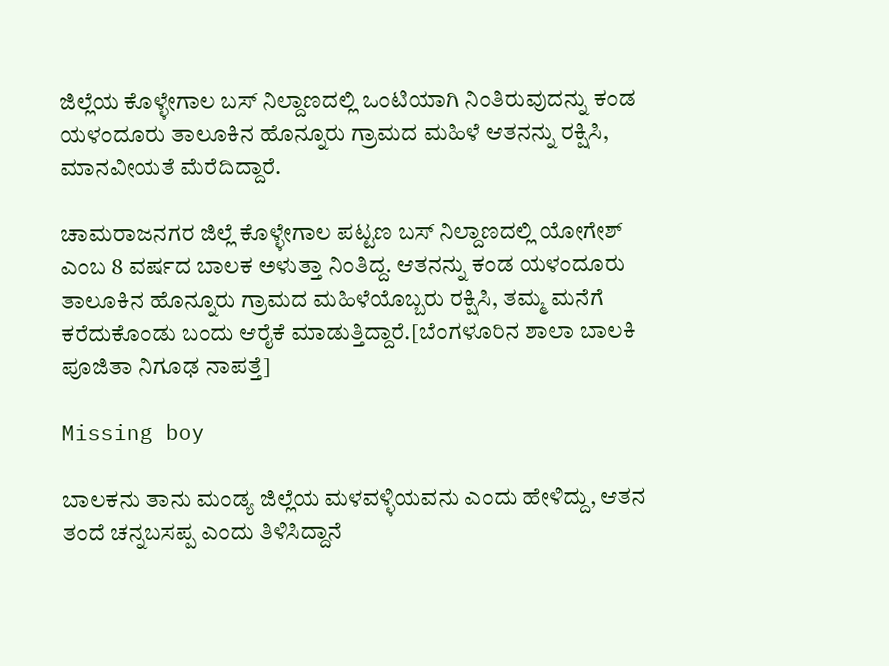ಜಿಲ್ಲೆಯ ಕೊಳ್ಳೇಗಾಲ ಬಸ್ ನಿಲ್ದಾಣದಲ್ಲಿ ಒಂಟಿಯಾಗಿ ನಿಂತಿರುವುದನ್ನು ಕಂಡ ಯಳಂದೂರು ತಾಲೂಕಿನ ಹೊನ್ನೂರು ಗ್ರಾಮದ ಮಹಿಳೆ ಆತನನ್ನು ರಕ್ಷಿಸಿ, ಮಾನವೀಯತೆ ಮೆರೆದಿದ್ದಾರೆ.

ಚಾಮರಾಜನಗರ ಜಿಲ್ಲೆ ಕೊಳ್ಳೇಗಾಲ ಪಟ್ಟಣ ಬಸ್ ನಿಲ್ದಾಣದಲ್ಲಿ ಯೋಗೇಶ್ ಎಂಬ 8 ವರ್ಷದ ಬಾಲಕ ಅಳುತ್ತಾ ನಿಂತಿದ್ದ. ಆತನನ್ನು ಕಂಡ ಯಳಂದೂರು ತಾಲೂಕಿನ ಹೊನ್ನೂರು ಗ್ರಾಮದ ಮಹಿಳೆಯೊಬ್ಬರು ರಕ್ಷಿಸಿ, ತಮ್ಮ ಮನೆಗೆ ಕರೆದುಕೊಂಡು ಬಂದು ಆರೈಕೆ ಮಾಡುತ್ತಿದ್ದಾರೆ.[ಬೆಂಗಳೂರಿನ ಶಾಲಾ ಬಾಲಕಿ ಪೂಜಿತಾ ನಿಗೂಢ ನಾಪತ್ತೆ]

Missing boy

ಬಾಲಕನು ತಾನು ಮಂಡ್ಯ ಜಿಲ್ಲೆಯ ಮಳವಳ್ಳಿಯವನು ಎಂದು ಹೇಳಿದ್ದು, ಆತನ ತಂದೆ ಚನ್ನಬಸಪ್ಪ ಎಂದು ತಿಳಿಸಿದ್ದಾನೆ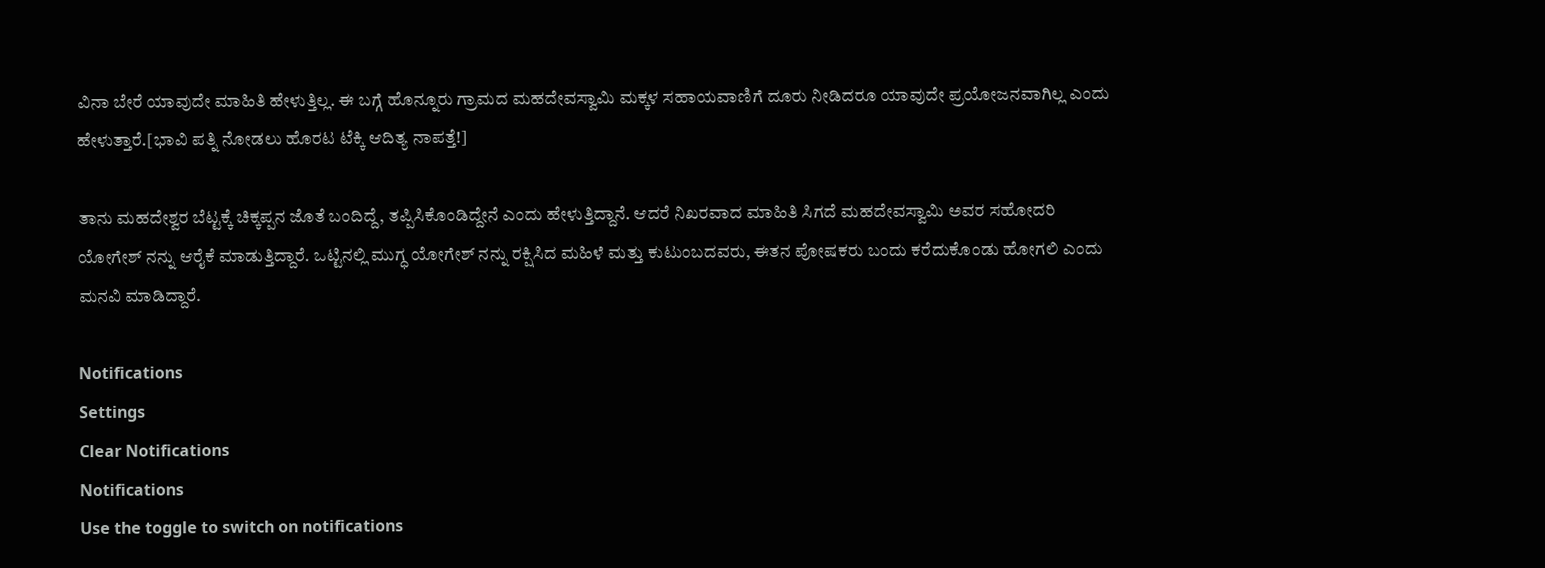ವಿನಾ ಬೇರೆ ಯಾವುದೇ ಮಾಹಿತಿ ಹೇಳುತ್ತಿಲ್ಲ. ಈ ಬಗ್ಗೆ ಹೊನ್ನೂರು ಗ್ರಾಮದ ಮಹದೇವಸ್ವಾಮಿ ಮಕ್ಕಳ ಸಹಾಯವಾಣಿಗೆ ದೂರು ನೀಡಿದರೂ ಯಾವುದೇ ಪ್ರಯೋಜನವಾಗಿಲ್ಲ ಎಂದು ಹೇಳುತ್ತಾರೆ.[ಭಾವಿ ಪತ್ನಿ ನೋಡಲು ಹೊರಟ ಟೆಕ್ಕಿ ಆದಿತ್ಯ ನಾಪತ್ತೆ!]

ತಾನು ಮಹದೇಶ್ವರ ಬೆಟ್ಟಕ್ಕೆ ಚಿಕ್ಕಪ್ಪನ ಜೊತೆ ಬಂದಿದ್ದೆ, ತಪ್ಪಿಸಿಕೊಂಡಿದ್ದೇನೆ ಎಂದು ಹೇಳುತ್ತಿದ್ದಾನೆ. ಆದರೆ ನಿಖರವಾದ ಮಾಹಿತಿ ಸಿಗದೆ ಮಹದೇವಸ್ವಾಮಿ ಅವರ ಸಹೋದರಿ ಯೋಗೇಶ್ ನನ್ನು ಆರೈಕೆ ಮಾಡುತ್ತಿದ್ದಾರೆ. ಒಟ್ಟಿನಲ್ಲಿ ಮುಗ್ಧ ಯೋಗೇಶ್ ನನ್ನು ರಕ್ಷಿಸಿದ ಮಹಿಳೆ ಮತ್ತು ಕುಟುಂಬದವರು, ಈತನ ಪೋಷಕರು ಬಂದು ಕರೆದುಕೊಂಡು ಹೋಗಲಿ ಎಂದು ಮನವಿ ಮಾಡಿದ್ದಾರೆ.

Notifications
Settings
Clear Notifications
Notifications
Use the toggle to switch on notifications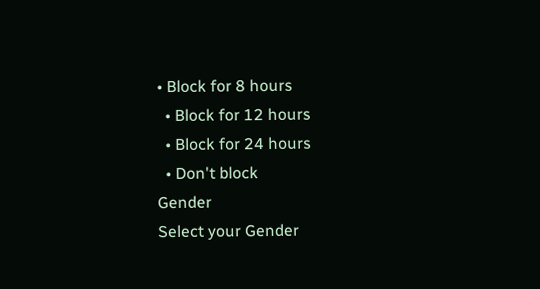• Block for 8 hours
  • Block for 12 hours
  • Block for 24 hours
  • Don't block
Gender
Select your Gender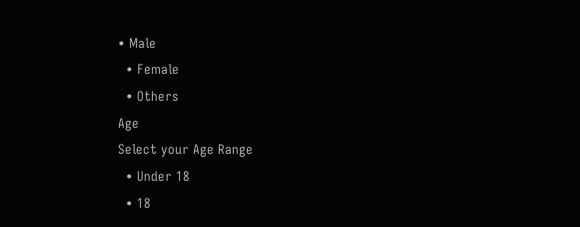• Male
  • Female
  • Others
Age
Select your Age Range
  • Under 18
  • 18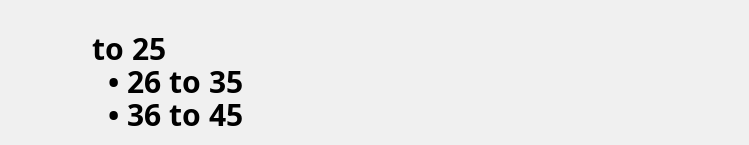to 25
  • 26 to 35
  • 36 to 45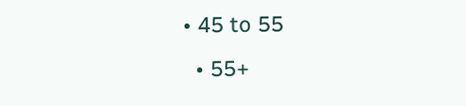• 45 to 55
  • 55+